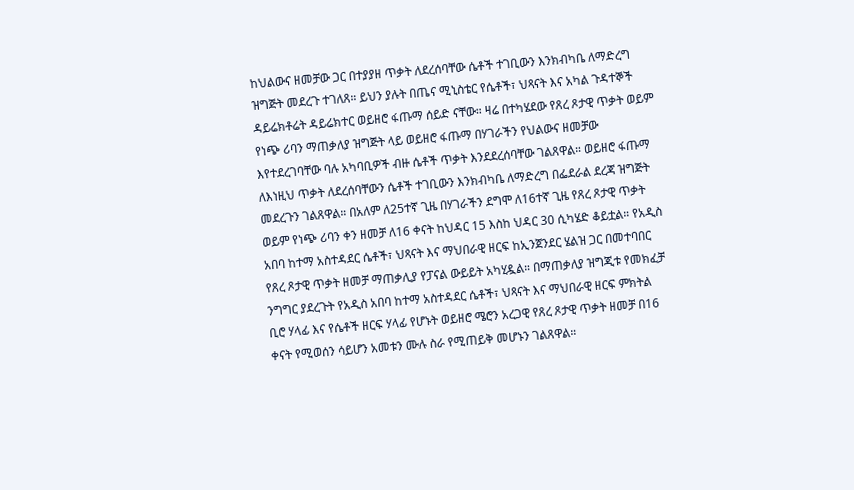ከህልውና ዘመቻው ጋር በተያያዘ ጥቃት ለደረሰባቸው ሴቶች ተገቢውን እንክብካቤ ለማድረግ ዝግጅት መደረጉ ተገለጸ። ይህን ያሉት በጤና ሚኒስቴር የሴቶች፣ ህጻናት እና አካል ጉዳተኞች ዳይሬክቶሬት ዳይሬክተር ወይዘሮ ፋጡማ ሰይድ ናቸው። ዛሬ በተካሄደው የጸረ ጾታዊ ጥቃት ወይም የነጭ ሪባን ማጠቃለያ ዝግጅት ላይ ወይዘሮ ፋጡማ በሃገራችን የህልውና ዘመቻው እየተደረገባቸው ባሉ አካባቢዎች ብዙ ሴቶች ጥቃት እንደደረሰባቸው ገልጸዋል። ወይዘሮ ፋጡማ ለእነዚህ ጥቃት ለደረሰባቸውን ሴቶች ተገቢውን እንክብካቤ ለማድረግ በፌደራል ደረጃ ዝግጅት መደረጉን ገልጸዋል። በአለም ለ25ተኛ ጊዜ በሃገራችን ደግሞ ለ16ተኛ ጊዜ የጸረ ጾታዊ ጥቃት ወይም የነጭ ሪባን ቀን ዘመቻ ለ16 ቀናት ከህዳር 15 እስከ ህዳር 30 ሲካሄድ ቆይቷል። የአዲስ አበባ ከተማ አስተዳደር ሴቶች፣ ህጻናት እና ማህበራዊ ዘርፍ ከኢንጀንደር ሄልዝ ጋር በመተባበር የጸረ ጾታዊ ጥቃት ዘመቻ ማጠቃሊያ የፓናል ውይይት አካሂዷል። በማጠቃለያ ዝግጂቱ የመክፈቻ ንግግር ያደረጉት የአዲስ አበባ ከተማ አስተዳደር ሴቶች፣ ህጻናት እና ማህበራዊ ዘርፍ ምክትል ቢሮ ሃላፊ እና የሴቶች ዘርፍ ሃላፊ የሆኑት ወይዘሮ ሜሮን አረጋዊ የጸረ ጾታዊ ጥቃት ዘመቻ በ16 ቀናት የሚወሰን ሳይሆን አመቱን ሙሉ ስራ የሚጠይቅ መሆኑን ገልጸዋል።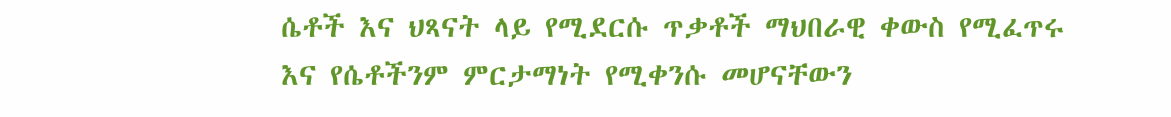ሴቶች እና ህጻናት ላይ የሚደርሱ ጥቃቶች ማህበራዊ ቀውስ የሚፈጥሩ እና የሴቶችንም ምርታማነት የሚቀንሱ መሆናቸውን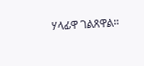ሃላፊዋ ገልጸዋል።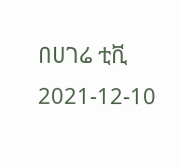በሀገሬ ቲቪ
2021-12-10